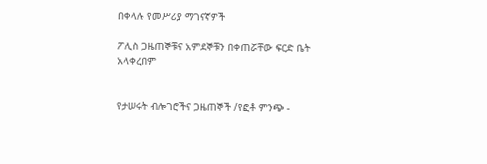በቀላሉ የመሥሪያ ማገናኛዎች

ፖሊስ ጋዜጠኞቹና አምደኞቹን በቀጠሯቸው ፍርድ ቤት አላቀረበም


የታሠሩት ብሎገሮችና ጋዜጠኞች /የፎቶ ምንጭ -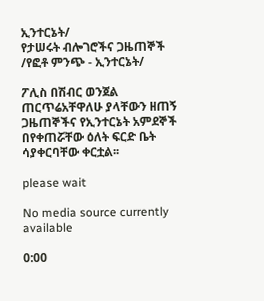ኢንተርኔት/
የታሠሩት ብሎገሮችና ጋዜጠኞች /የፎቶ ምንጭ - ኢንተርኔት/

ፖሊስ በሽብር ወንጀል ጠርጥሬአቸዋለሁ ያላቸውን ዘጠኝ ጋዜጠኞችና የኢንተርኔት አምደኞች በየቀጠሯቸው ዕለት ፍርድ ቤት ሳያቀርባቸው ቀርቷል፡፡

please wait

No media source currently available

0:00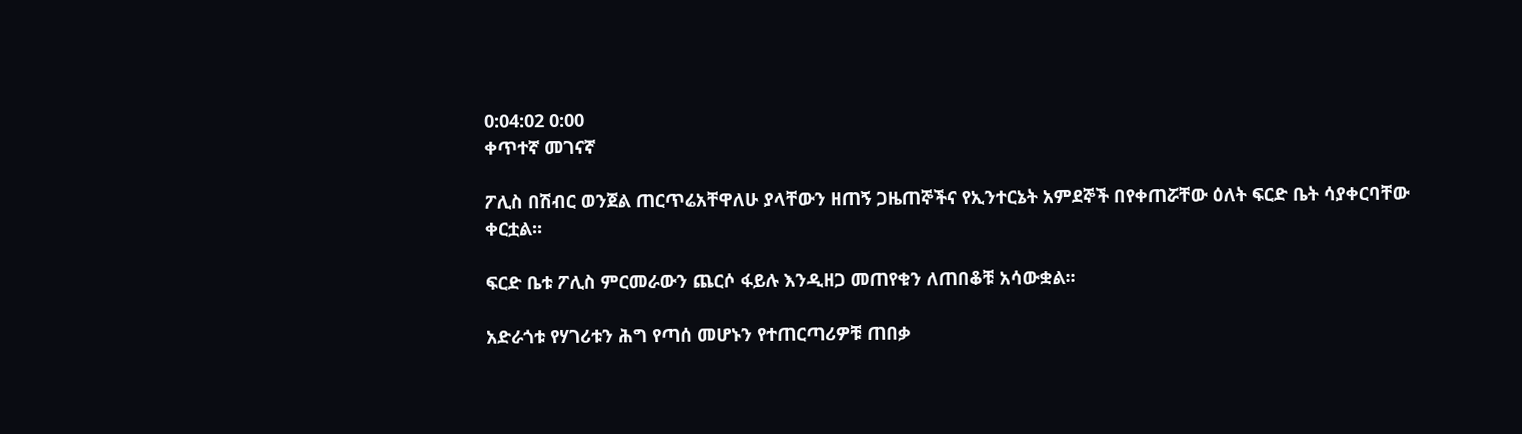0:04:02 0:00
ቀጥተኛ መገናኛ

ፖሊስ በሽብር ወንጀል ጠርጥሬአቸዋለሁ ያላቸውን ዘጠኝ ጋዜጠኞችና የኢንተርኔት አምደኞች በየቀጠሯቸው ዕለት ፍርድ ቤት ሳያቀርባቸው ቀርቷል፡፡

ፍርድ ቤቱ ፖሊስ ምርመራውን ጨርሶ ፋይሉ እንዲዘጋ መጠየቁን ለጠበቆቹ አሳውቋል፡፡

አድራጎቱ የሃገሪቱን ሕግ የጣሰ መሆኑን የተጠርጣሪዎቹ ጠበቃ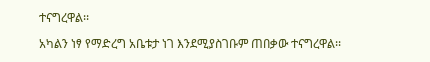ተናግረዋል፡፡

አካልን ነፃ የማድረግ አቤቱታ ነገ እንደሚያስገቡም ጠበቃው ተናግረዋል፡፡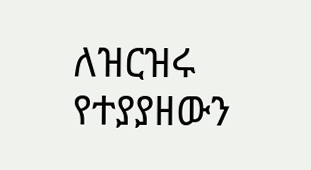ለዝርዝሩ የተያያዘውን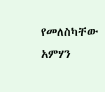የመለስካቸው አምሃን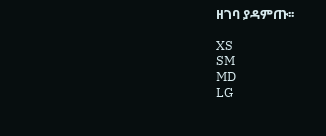ዘገባ ያዳምጡ፡፡

XS
SM
MD
LG